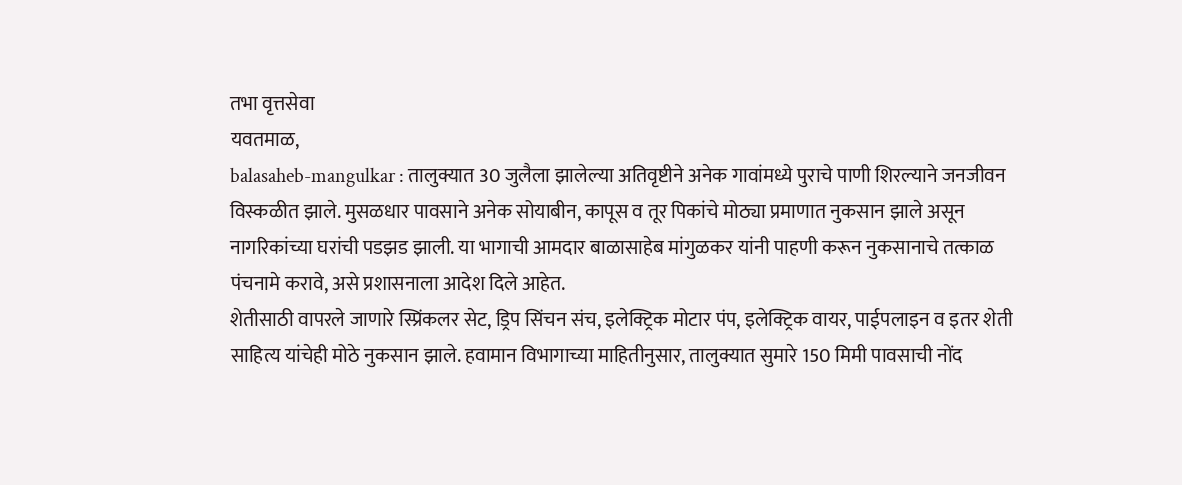तभा वृत्तसेवा
यवतमाळ,
balasaheb-mangulkar : तालुक्यात 30 जुलैला झालेल्या अतिवृष्टीने अनेक गावांमध्ये पुराचे पाणी शिरल्याने जनजीवन विस्कळीत झाले. मुसळधार पावसाने अनेक सोयाबीन, कापूस व तूर पिकांचे मोठ्या प्रमाणात नुकसान झाले असून नागरिकांच्या घरांची पडझड झाली. या भागाची आमदार बाळासाहेब मांगुळकर यांनी पाहणी करून नुकसानाचे तत्काळ पंचनामे करावे, असे प्रशासनाला आदेश दिले आहेत.
शेतीसाठी वापरले जाणारे स्प्रिंकलर सेट, ड्रिप सिंचन संच, इलेक्ट्रिक मोटार पंप, इलेक्ट्रिक वायर, पाईपलाइन व इतर शेती साहित्य यांचेही मोठे नुकसान झाले. हवामान विभागाच्या माहितीनुसार, तालुक्यात सुमारे 150 मिमी पावसाची नोंद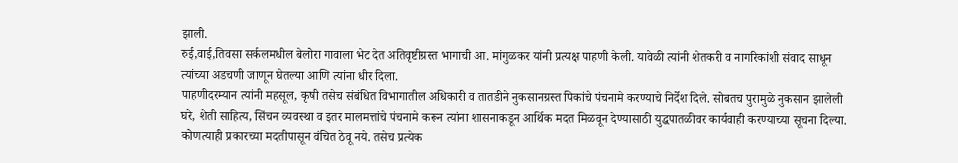झाली.
रुई,वाई,तिवसा सर्कलमधील बेलोरा गावाला भेट देत अतिवृष्टीग्रस्त भागाची आ. मांगुळकर यांनी प्रत्यक्ष पाहणी केली. यावेळी त्यांनी शेतकरी व नागरिकांशी संवाद साधून त्यांच्या अडचणी जाणून घेतल्या आणि त्यांना धीर दिला.
पाहणीदरम्यान त्यांनी महसूल, कृषी तसेच संबंधित विभागातील अधिकारी व तातडीने नुकसानग्रस्त पिकांचे पंचनामे करण्याचे निर्देश दिले. सोबतच पुरामुळे नुकसान झालेली घरे, शेती साहित्य, सिंचन व्यवस्था व इतर मालमत्तांचे पंचनामे करून त्यांना शासनाकडून आर्थिक मदत मिळवून देण्यासाठी युद्धपातळीवर कार्यवाही करण्याच्या सूचना दिल्या.
कोणत्याही प्रकारच्या मदतीपासून वंचित ठेवू नये. तसेच प्रत्येक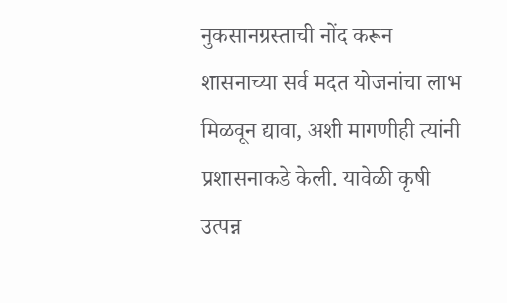नुकसानग्रस्ताची नोंद करून शासनाच्या सर्व मदत योजनांचा लाभ मिळवून द्यावा, अशी मागणीही त्यांनी प्रशासनाकडे केली. यावेळी कृषी उत्पन्न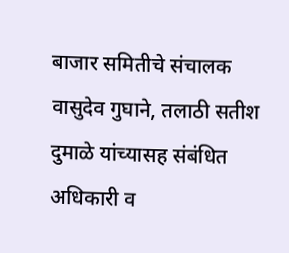बाजार समितीचे संचालक वासुदेव गुघाने, तलाठी सतीश दुमाळे यांच्यासह संबंधित अधिकारी व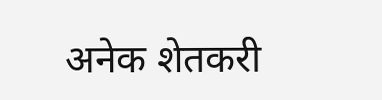अनेक शेतकरी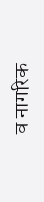व नागरिक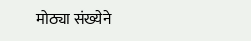मोठ्या संख्येने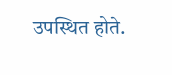उपस्थित होते.